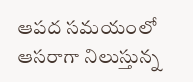ఆపద సమయంలో ఆసరాగా నిలుస్తున్న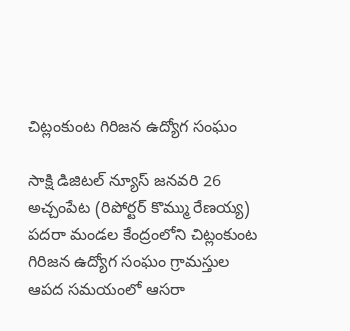చిట్లంకుంట గిరిజన ఉద్యోగ సంఘం

సాక్షి డిజిటల్ న్యూస్ జనవరి 26 అచ్చంపేట (రిపోర్టర్ కొమ్ము రేణయ్య) పదరా మండల కేంద్రంలోని చిట్లంకుంట గిరిజన ఉద్యోగ సంఘం గ్రామస్తుల ఆపద సమయంలో ఆసరా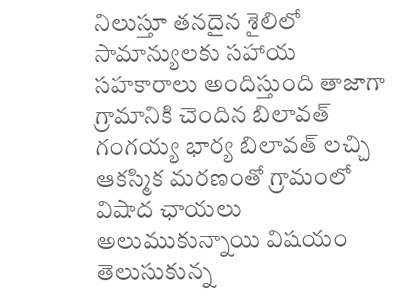నిలుస్తూ తనదైన శైలిలో సామాన్యులకు సహాయ సహకారాలు అందిస్తుంది తాజాగా గ్రామానికి చెందిన బిలావత్ గంగయ్య భార్య బిలావత్ లచ్చి ఆకస్మిక మరణంతో గ్రామంలో విషాద ఛాయలు అలుముకున్నాయి విషయం తెలుసుకున్న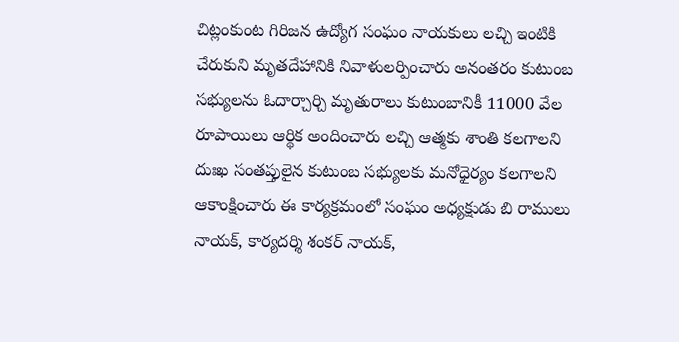చిట్లంకుంట గిరిజన ఉద్యోగ సంఘం నాయకులు లచ్చి ఇంటికి చేరుకుని మృతదేహానికి నివాళులర్పించారు అనంతరం కుటుంబ సభ్యులను ఓదార్చార్చి మృతురాలు కుటుంబానికీ 11000 వేల రూపాయిలు ఆర్థిక అందించారు లచ్చి ఆత్మకు శాంతి కలగాలని దుఃఖ సంతప్తులైన కుటుంబ సభ్యులకు మనోధైర్యం కలగాలని ఆకాంక్షించారు ఈ కార్యక్రమంలో సంఘం అధ్యక్షుడు బి రాములు నాయక్, కార్యదర్శి శంకర్ నాయక్,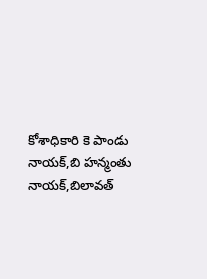కోశాధికారి కె పాండు నాయక్,బి హన్మంతు నాయక్,బిలావత్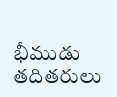భీముడు తదితరులు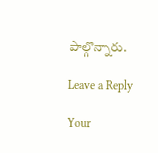పాల్గొన్నారు.

Leave a Reply

Your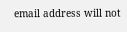email address will not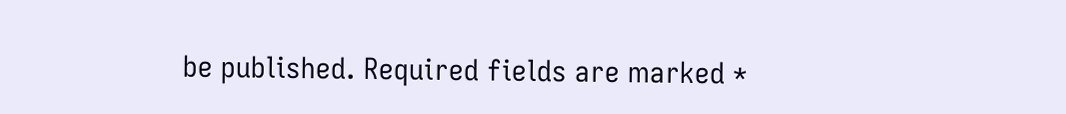be published. Required fields are marked *